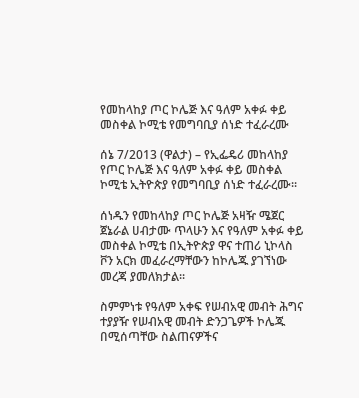የመከላከያ ጦር ኮሌጅ እና ዓለም አቀፉ ቀይ መስቀል ኮሚቴ የመግባቢያ ሰነድ ተፈራረሙ

ሰኔ 7/2013 (ዋልታ) – የኢፌዴሪ መከላከያ የጦር ኮሌጅ እና ዓለም አቀፉ ቀይ መስቀል ኮሚቴ ኢትዮጵያ የመግባቢያ ሰነድ ተፈራረሙ፡፡

ሰነዱን የመከላከያ ጦር ኮሌጅ አዛዥ ሜጀር ጀኔራል ሀብታሙ ጥላሁን እና የዓለም አቀፉ ቀይ መስቀል ኮሚቴ በኢትዮጵያ ዋና ተጠሪ ኒኮላስ ቮን አርክ መፈራረማቸውን ከኮሌጁ ያገኘነው መረጃ ያመለክታል፡፡

ስምምነቱ የዓለም አቀፍ የሠብአዊ መብት ሕግና ተያያዥ የሠብአዊ መብት ድንጋጌዎች ኮሌጁ በሚሰጣቸው ስልጠናዎችና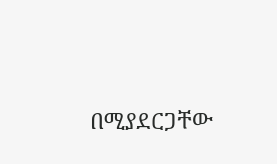በሚያደርጋቸው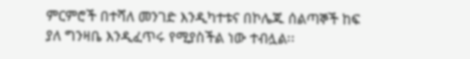ምርምሮች በተሻለ መንገድ እንዲካተቱና በኮሌጁ ሰልጣኞች ከፍ ያለ ግንዛቤ እንዲፈጥሩ የሚያስችል ነው ተብሏል፡፡